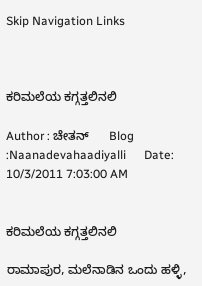Skip Navigation Links



ಕರಿಮಲೆಯ ಕಗ್ಗತ್ತಲಿನಲಿ

Author : ಚೇತನ್      Blog :Naanadevahaadiyalli      Date: 10/3/2011 7:03:00 AM


ಕರಿಮಲೆಯ ಕಗ್ಗತ್ತಲಿನಲಿ

ರಾಮಾಪುರ, ಮಲೆನಾಡಿನ ಒಂದು ಹಳ್ಳಿ,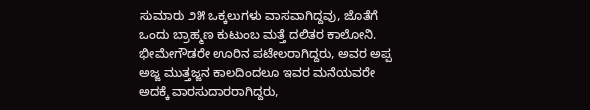ಸುಮಾರು ೨೫ ಒಕ್ಕಲುಗಳು ವಾಸವಾಗಿದ್ದವು, ಜೊತೆಗೆ ಒಂದು ಬ್ರಾಹ್ಮಣ ಕುಟುಂಬ ಮತ್ತೆ ದಲಿತರ ಕಾಲೋನಿ. ಭೀಮೇಗೌಡರೇ ಊರಿನ ಪಟೇಲರಾಗಿದ್ದರು, ಅವರ ಅಪ್ಪ ಅಜ್ಜ ಮುತ್ತಜ್ಜನ ಕಾಲದಿಂದಲೂ ಇವರ ಮನೆಯವರೇ ಅದಕ್ಕೆ ವಾರಸುದಾರರಾಗಿದ್ದರು,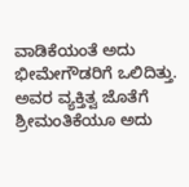ವಾಡಿಕೆಯಂತೆ ಅದು ಭೀಮೇಗೌಡರಿಗೆ ಒಲಿದಿತ್ತು. ಅವರ ವ್ಯಕ್ತಿತ್ವ ಜೊತೆಗೆ ಶ್ರೀಮಂತಿಕೆಯೂ ಅದು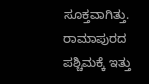ಸೂಕ್ತವಾಗಿತ್ತು. ರಾಮಾಪುರದ ಪಶ್ಚಿಮಕ್ಕೆ ಇತ್ತು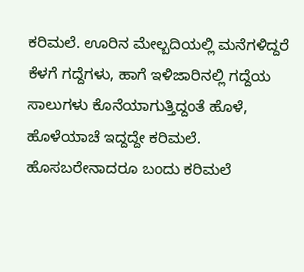ಕರಿಮಲೆ. ಊರಿನ ಮೇಲ್ಬದಿಯಲ್ಲಿ ಮನೆಗಳಿದ್ದರೆ ಕೆಳಗೆ ಗದ್ದೆಗಳು, ಹಾಗೆ ಇಳಿಜಾರಿನಲ್ಲಿ ಗದ್ದೆಯ ಸಾಲುಗಳು ಕೊನೆಯಾಗುತ್ತಿದ್ದಂತೆ ಹೊಳೆ, ಹೊಳೆಯಾಚೆ ಇದ್ದದ್ದೇ ಕರಿಮಲೆ. ಹೊಸಬರೇನಾದರೂ ಬಂದು ಕರಿಮಲೆ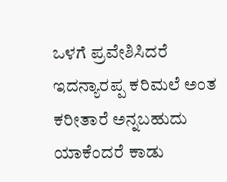ಒಳಗೆ ಪ್ರವೇಶಿಸಿದರೆ ಇದನ್ಯಾರಪ್ಪ ಕರಿಮಲೆ ಅಂತ ಕರೀತಾರೆ ಅನ್ನಬಹುದು ಯಾಕೆಂದರೆ ಕಾಡು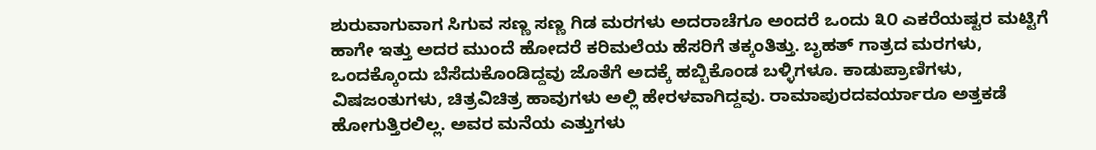ಶುರುವಾಗುವಾಗ ಸಿಗುವ ಸಣ್ಣ ಸಣ್ಣ ಗಿಡ ಮರಗಳು ಅದರಾಚೆಗೂ ಅಂದರೆ ಒಂದು ೩೦ ಎಕರೆಯಷ್ಟರ ಮಟ್ಟಿಗೆ ಹಾಗೇ ಇತ್ತು ಅದರ ಮುಂದೆ ಹೋದರೆ ಕರಿಮಲೆಯ ಹೆಸರಿಗೆ ತಕ್ಕಂತಿತ್ತು. ಬೃಹತ್ ಗಾತ್ರದ ಮರಗಳು, ಒಂದಕ್ಕೊಂದು ಬೆಸೆದುಕೊಂಡಿದ್ದವು ಜೊತೆಗೆ ಅದಕ್ಕೆ ಹಬ್ಬಿಕೊಂಡ ಬಳ್ಳಿಗಳೂ. ಕಾಡುಪ್ರಾಣಿಗಳು, ವಿಷಜಂತುಗಳು, ಚಿತ್ರವಿಚಿತ್ರ ಹಾವುಗಳು ಅಲ್ಲಿ ಹೇರಳವಾಗಿದ್ದವು. ರಾಮಾಪುರದವರ್ಯಾರೂ ಅತ್ತಕಡೆ ಹೋಗುತ್ತಿರಲಿಲ್ಲ. ಅವರ ಮನೆಯ ಎತ್ತುಗಳು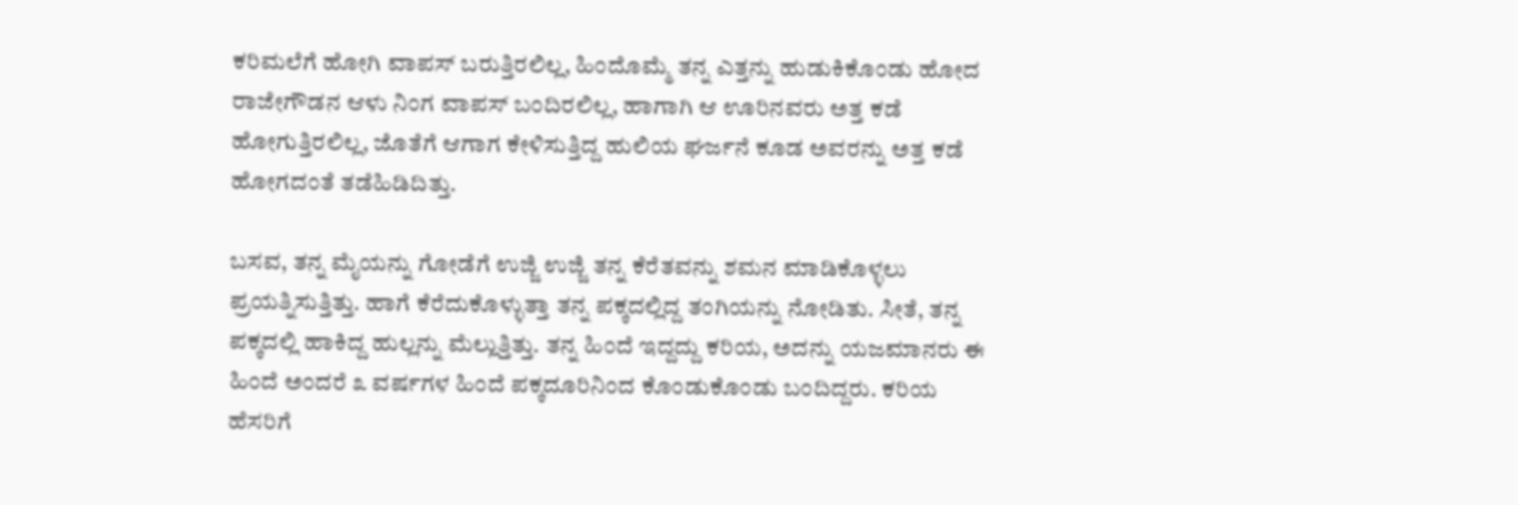ಕರಿಮಲೆಗೆ ಹೋಗಿ ವಾಪಸ್ ಬರುತ್ತಿರಲಿಲ್ಲ, ಹಿಂದೊಮ್ಮೆ ತನ್ನ ಎತ್ತನ್ನು ಹುಡುಕಿಕೊಂಡು ಹೋದ ರಾಜೇಗೌಡನ ಆಳು ನಿಂಗ ವಾಪಸ್ ಬಂದಿರಲಿಲ್ಲ, ಹಾಗಾಗಿ ಆ ಊರಿನವರು ಅತ್ತ ಕಡೆ ಹೋಗುತ್ತಿರಲಿಲ್ಲ, ಜೊತೆಗೆ ಆಗಾಗ ಕೇಳಿಸುತ್ತಿದ್ದ ಹುಲಿಯ ಘರ್ಜನೆ ಕೂಡ ಅವರನ್ನು ಅತ್ತ ಕಡೆ ಹೋಗದಂತೆ ತಡೆಹಿಡಿದಿತ್ತು.

ಬಸವ, ತನ್ನ ಮೈಯನ್ನು ಗೋಡೆಗೆ ಉಜ್ಜಿ ಉಜ್ಜಿ ತನ್ನ ಕೆರೆತವನ್ನು ಶಮನ ಮಾಡಿಕೊಳ್ಳಲು ಪ್ರಯತ್ನಿಸುತ್ತಿತ್ತು. ಹಾಗೆ ಕೆರೆದುಕೊಳ್ಳುತ್ತಾ ತನ್ನ ಪಕ್ಕದಲ್ಲಿದ್ದ ತಂಗಿಯನ್ನು ನೋಡಿತು. ಸೀತೆ, ತನ್ನ ಪಕ್ಕದಲ್ಲಿ ಹಾಕಿದ್ದ ಹುಲ್ಲನ್ನು ಮೆಲ್ಲುತ್ತಿತ್ತು. ತನ್ನ ಹಿಂದೆ ಇದ್ದದ್ದು ಕರಿಯ, ಅದನ್ನು ಯಜಮಾನರು ಈ ಹಿಂದೆ ಅಂದರೆ ೩ ವರ್ಷಗಳ ಹಿಂದೆ ಪಕ್ಕದೂರಿನಿಂದ ಕೊಂಡುಕೊಂಡು ಬಂದಿದ್ದರು. ಕರಿಯ ಹೆಸರಿಗೆ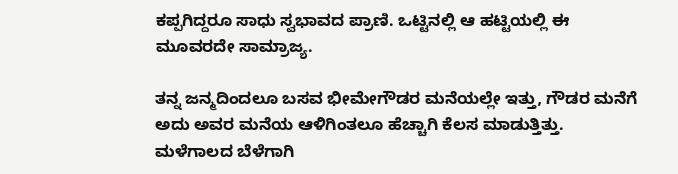ಕಪ್ಪಗಿದ್ದರೂ ಸಾಧು ಸ್ವಭಾವದ ಪ್ರಾಣಿ. ಒಟ್ಟಿನಲ್ಲಿ ಆ ಹಟ್ಟಿಯಲ್ಲಿ ಈ ಮೂವರದೇ ಸಾಮ್ರಾಜ್ಯ.

ತನ್ನ ಜನ್ಮದಿಂದಲೂ ಬಸವ ಭೀಮೇಗೌಡರ ಮನೆಯಲ್ಲೇ ಇತ್ತು, ಗೌಡರ ಮನೆಗೆ ಅದು ಅವರ ಮನೆಯ ಆಳಿಗಿಂತಲೂ ಹೆಚ್ಚಾಗಿ ಕೆಲಸ ಮಾಡುತ್ತಿತ್ತು. ಮಳೆಗಾಲದ ಬೆಳೆಗಾಗಿ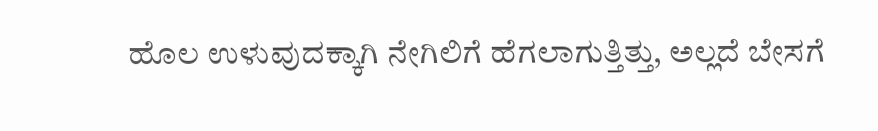ಹೊಲ ಉಳುವುದಕ್ಕಾಗಿ ನೇಗಿಲಿಗೆ ಹೆಗಲಾಗುತ್ತಿತ್ತು, ಅಲ್ಲದೆ ಬೇಸಗೆ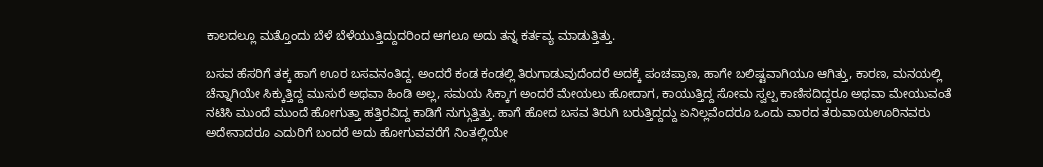ಕಾಲದಲ್ಲೂ ಮತ್ತೊಂದು ಬೆಳೆ ಬೆಳೆಯುತ್ತಿದ್ದುದರಿಂದ ಆಗಲೂ ಅದು ತನ್ನ ಕರ್ತವ್ಯ ಮಾಡುತ್ತಿತ್ತು.

ಬಸವ ಹೆಸರಿಗೆ ತಕ್ಕ ಹಾಗೆ ಊರ ಬಸವನಂತಿದ್ದ. ಅಂದರೆ ಕಂಡ ಕಂಡಲ್ಲಿ ತಿರುಗಾಡುವುದೆಂದರೆ ಅದಕ್ಕೆ ಪಂಚಪ್ರಾಣ, ಹಾಗೇ ಬಲಿಷ್ಟವಾಗಿಯೂ ಆಗಿತ್ತು, ಕಾರಣ, ಮನಯಲ್ಲಿ ಚೆನ್ನಾಗಿಯೇ ಸಿಕ್ಕುತ್ತಿದ್ದ ಮುಸುರೆ ಅಥವಾ ಹಿಂಡಿ ಅಲ್ಲ, ಸಮಯ ಸಿಕ್ಕಾಗ ಅಂದರೆ ಮೇಯಲು ಹೋದಾಗ, ಕಾಯುತ್ತಿದ್ದ ಸೋಮ ಸ್ವಲ್ಪ ಕಾಣಿಸದಿದ್ದರೂ ಅಥವಾ ಮೇಯುವಂತೆ ನಟಿಸಿ ಮುಂದೆ ಮುಂದೆ ಹೋಗುತ್ತಾ ಹತ್ತಿರವಿದ್ದ ಕಾಡಿಗೆ ನುಗ್ಗುತ್ತಿತ್ತು. ಹಾಗೆ ಹೋದ ಬಸವ ತಿರುಗಿ ಬರುತ್ತಿದ್ದದ್ದು ಏನಿಲ್ಲವೆಂದರೂ ಒಂದು ವಾರದ ತರುವಾಯಊರಿನವರು ಅದೇನಾದರೂ ಎದುರಿಗೆ ಬಂದರೆ ಅದು ಹೋಗುವವರೆಗೆ ನಿಂತಲ್ಲಿಯೇ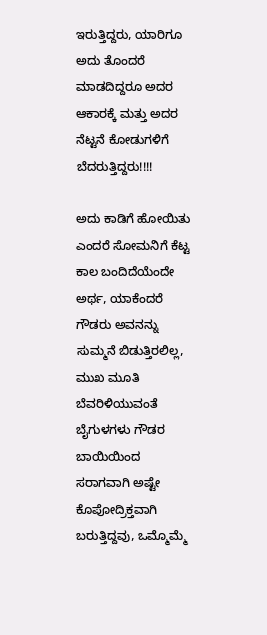ಇರುತ್ತಿದ್ದರು, ಯಾರಿಗೂ ಅದು ತೊಂದರೆ ಮಾಡದಿದ್ದರೂ ಅದರ ಆಕಾರಕ್ಕೆ ಮತ್ತು ಅದರ ನೆಟ್ಟನೆ ಕೋಡುಗಳಿಗೆ ಬೆದರುತ್ತಿದ್ದರು!!!!

ಅದು ಕಾಡಿಗೆ ಹೋಯಿತು ಎಂದರೆ ಸೋಮನಿಗೆ ಕೆಟ್ಟ ಕಾಲ ಬಂದಿದೆಯೆಂದೇ ಅರ್ಥ, ಯಾಕೆಂದರೆ ಗೌಡರು ಅವನನ್ನು ಸುಮ್ಮನೆ ಬಿಡುತ್ತಿರಲಿಲ್ಲ, ಮುಖ ಮೂತಿ ಬೆವರಿಳಿಯುವಂತೆ ಬೈಗುಳಗಳು ಗೌಡರ ಬಾಯಿಯಿಂದ ಸರಾಗವಾಗಿ ಅಷ್ಟೇ ಕೊಪೋದ್ರಿಕ್ತವಾಗಿ ಬರುತ್ತಿದ್ದವು, ಒಮ್ಮೊಮ್ಮೆ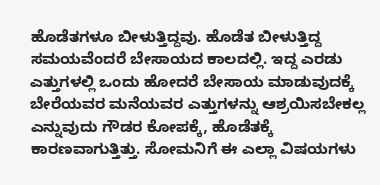ಹೊಡೆತಗಳೂ ಬೀಳುತ್ತಿದ್ದವು. ಹೊಡೆತ ಬೀಳುತ್ತಿದ್ದ ಸಮಯವೆಂದರೆ ಬೇಸಾಯದ ಕಾಲದಲ್ಲಿ. ಇದ್ದ ಎರಡು ಎತ್ತುಗಳಲ್ಲಿ ಒಂದು ಹೋದರೆ ಬೇಸಾಯ ಮಾಡುವುದಕ್ಕೆ ಬೇರೆಯವರ ಮನೆಯವರ ಎತ್ತುಗಳನ್ನು ಆಶ್ರಯಿಸಬೇಕಲ್ಲ ಎನ್ನುವುದು ಗೌಡರ ಕೋಪಕ್ಕೆ, ಹೊಡೆತಕ್ಕೆ ಕಾರಣವಾಗುತ್ತಿತ್ತು. ಸೋಮನಿಗೆ ಈ ಎಲ್ಲಾ ವಿಷಯಗಳು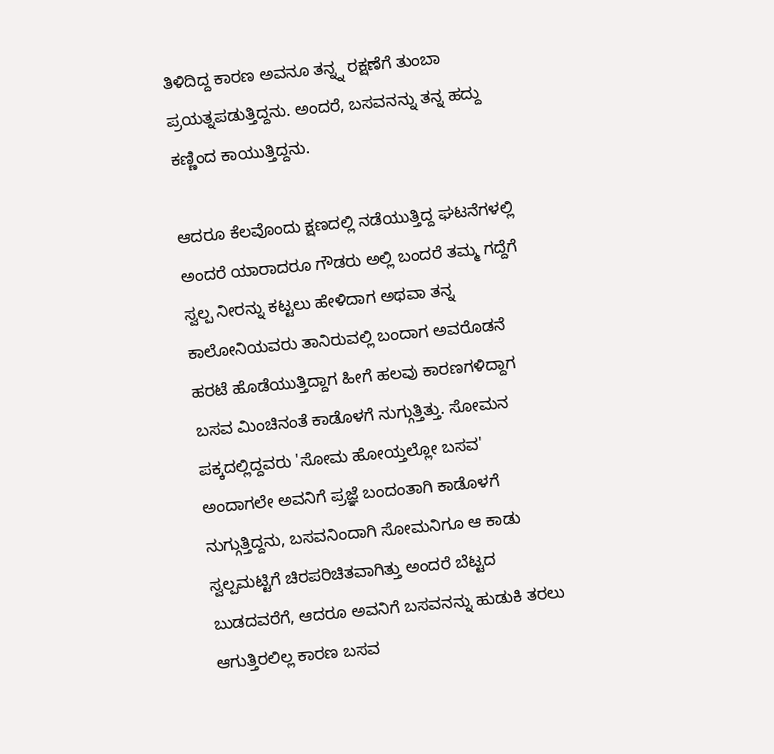ತಿಳಿದಿದ್ದ ಕಾರಣ ಅವನೂ ತನ್ನ್ನ ರಕ್ಷಣೆಗೆ ತುಂಬಾ ಪ್ರಯತ್ನಪಡುತ್ತಿದ್ದನು. ಅಂದರೆ, ಬಸವನನ್ನು ತನ್ನ ಹದ್ದು ಕಣ್ಣಿಂದ ಕಾಯುತ್ತಿದ್ದನು.

ಆದರೂ ಕೆಲವೊಂದು ಕ್ಷಣದಲ್ಲಿ ನಡೆಯುತ್ತಿದ್ದ ಘಟನೆಗಳಲ್ಲಿ ಅಂದರೆ ಯಾರಾದರೂ ಗೌಡರು ಅಲ್ಲಿ ಬಂದರೆ ತಮ್ಮ ಗದ್ದೆಗೆ ಸ್ವಲ್ಪ ನೀರನ್ನು ಕಟ್ಟಲು ಹೇಳಿದಾಗ ಅಥವಾ ತನ್ನ ಕಾಲೋನಿಯವರು ತಾನಿರುವಲ್ಲಿ ಬಂದಾಗ ಅವರೊಡನೆ ಹರಟೆ ಹೊಡೆಯುತ್ತಿದ್ದಾಗ ಹೀಗೆ ಹಲವು ಕಾರಣಗಳಿದ್ದಾಗ ಬಸವ ಮಿಂಚಿನಂತೆ ಕಾಡೊಳಗೆ ನುಗ್ಗುತ್ತಿತ್ತು. ಸೋಮನ ಪಕ್ಕದಲ್ಲಿದ್ದವರು 'ಸೋಮ ಹೋಯ್ತಲ್ಲೋ ಬಸವ' ಅಂದಾಗಲೇ ಅವನಿಗೆ ಪ್ರಜ್ಞೆ ಬಂದಂತಾಗಿ ಕಾಡೊಳಗೆ ನುಗ್ಗುತ್ತಿದ್ದನು, ಬಸವನಿಂದಾಗಿ ಸೋಮನಿಗೂ ಆ ಕಾಡು ಸ್ವಲ್ಪಮಟ್ಟಿಗೆ ಚಿರಪರಿಚಿತವಾಗಿತ್ತು ಅಂದರೆ ಬೆಟ್ಟದ ಬುಡದವರೆಗೆ, ಆದರೂ ಅವನಿಗೆ ಬಸವನನ್ನು ಹುಡುಕಿ ತರಲು ಆಗುತ್ತಿರಲಿಲ್ಲ ಕಾರಣ ಬಸವ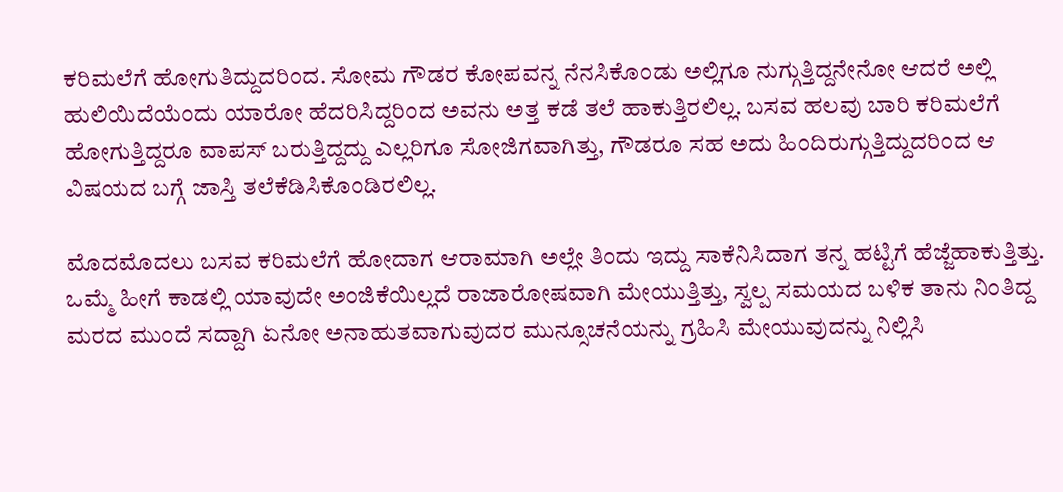ಕರಿಮಲೆಗೆ ಹೋಗುತಿದ್ದುದರಿಂದ. ಸೋಮ ಗೌಡರ ಕೋಪವನ್ನ ನೆನಸಿಕೊಂಡು ಅಲ್ಲಿಗೂ ನುಗ್ಗುತ್ತಿದ್ದನೇನೋ ಆದರೆ ಅಲ್ಲಿ ಹುಲಿಯಿದೆಯೆಂದು ಯಾರೋ ಹೆದರಿಸಿದ್ದರಿಂದ ಅವನು ಅತ್ತ ಕಡೆ ತಲೆ ಹಾಕುತ್ತಿರಲಿಲ್ಲ. ಬಸವ ಹಲವು ಬಾರಿ ಕರಿಮಲೆಗೆ ಹೋಗುತ್ತಿದ್ದರೂ ವಾಪಸ್ ಬರುತ್ತಿದ್ದದ್ದು ಎಲ್ಲರಿಗೂ ಸೋಜಿಗವಾಗಿತ್ತು, ಗೌಡರೂ ಸಹ ಅದು ಹಿಂದಿರುಗ್ಗುತ್ತಿದ್ದುದರಿಂದ ಆ ವಿಷಯದ ಬಗ್ಗೆ ಜಾಸ್ತಿ ತಲೆಕೆಡಿಸಿಕೊಂಡಿರಲಿಲ್ಲ.

ಮೊದಮೊದಲು ಬಸವ ಕರಿಮಲೆಗೆ ಹೋದಾಗ ಆರಾಮಾಗಿ ಅಲ್ಲೇ ತಿಂದು ಇದ್ದು ಸಾಕೆನಿಸಿದಾಗ ತನ್ನ ಹಟ್ಟಿಗೆ ಹೆಜ್ಜೆಹಾಕುತ್ತಿತ್ತು. ಒಮ್ಮೆ ಹೀಗೆ ಕಾಡಲ್ಲಿ ಯಾವುದೇ ಅಂಜಿಕೆಯಿಲ್ಲದೆ ರಾಜಾರೋಷವಾಗಿ ಮೇಯುತ್ತಿತ್ತು, ಸ್ವಲ್ಪ ಸಮಯದ ಬಳಿಕ ತಾನು ನಿಂತಿದ್ದ ಮರದ ಮುಂದೆ ಸದ್ದಾಗಿ ಏನೋ ಅನಾಹುತವಾಗುವುದರ ಮುನ್ಸೂಚನೆಯನ್ನು ಗ್ರಹಿಸಿ ಮೇಯುವುದನ್ನು ನಿಲ್ಲಿಸಿ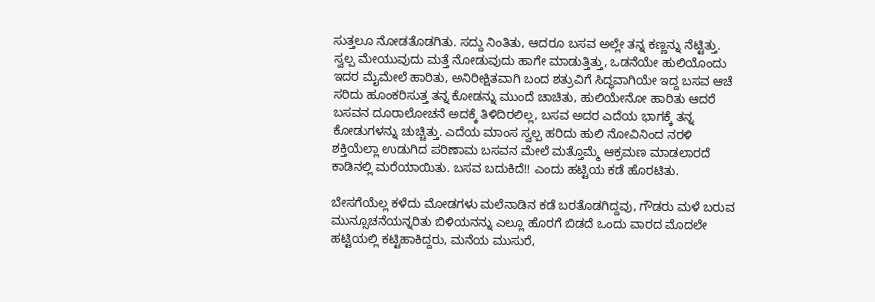ಸುತ್ತಲೂ ನೋಡತೊಡಗಿತು. ಸದ್ದು ನಿಂತಿತು, ಆದರೂ ಬಸವ ಅಲ್ಲೇ ತನ್ನ ಕಣ್ಣನ್ನು ನೆಟ್ಟಿತ್ತು. ಸ್ವಲ್ಪ ಮೇಯುವುದು ಮತ್ತೆ ನೋಡುವುದು ಹಾಗೇ ಮಾಡುತ್ತಿತ್ತು, ಒಡನೆಯೇ ಹುಲಿಯೊಂದು ಇದರ ಮೈಮೇಲೆ ಹಾರಿತು, ಅನಿರೀಕ್ಷಿತವಾಗಿ ಬಂದ ಶತ್ರುವಿಗೆ ಸಿದ್ಧವಾಗಿಯೇ ಇದ್ದ ಬಸವ ಆಚೆ ಸರಿದು ಹೂಂಕರಿಸುತ್ತ ತನ್ನ ಕೋಡನ್ನು ಮುಂದೆ ಚಾಚಿತು, ಹುಲಿಯೇನೋ ಹಾರಿತು ಆದರೆ ಬಸವನ ದೂರಾಲೋಚನೆ ಅದಕ್ಕೆ ತಿಳಿದಿರಲಿಲ್ಲ, ಬಸವ ಅದರ ಎದೆಯ ಭಾಗಕ್ಕೆ ತನ್ನ ಕೋಡುಗಳನ್ನು ಚುಚ್ಚಿತ್ತು. ಎದೆಯ ಮಾಂಸ ಸ್ವಲ್ಪ ಹರಿದು ಹುಲಿ ನೋವಿನಿಂದ ನರಳಿ ಶಕ್ತಿಯೆಲ್ಲಾ ಉಡುಗಿದ ಪರಿಣಾಮ ಬಸವನ ಮೇಲೆ ಮತ್ತೊಮ್ಮೆ ಆಕ್ರಮಣ ಮಾಡಲಾರದೆ ಕಾಡಿನಲ್ಲಿ ಮರೆಯಾಯಿತು. ಬಸವ ಬದುಕಿದೆ!! ಎಂದು ಹಟ್ಟಿಯ ಕಡೆ ಹೊರಟಿತು.

ಬೇಸಗೆಯೆಲ್ಲ ಕಳೆದು ಮೋಡಗಳು ಮಲೆನಾಡಿನ ಕಡೆ ಬರತೊಡಗಿದ್ದವು, ಗೌಡರು ಮಳೆ ಬರುವ ಮುನ್ಸೂಚನೆಯನ್ನರಿತು ಬಿಳಿಯನನ್ನು ಎಲ್ಲೂ ಹೊರಗೆ ಬಿಡದೆ ಒಂದು ವಾರದ ಮೊದಲೇ ಹಟ್ಟಿಯಲ್ಲಿ ಕಟ್ಟಿಹಾಕಿದ್ದರು, ಮನೆಯ ಮುಸುರೆ,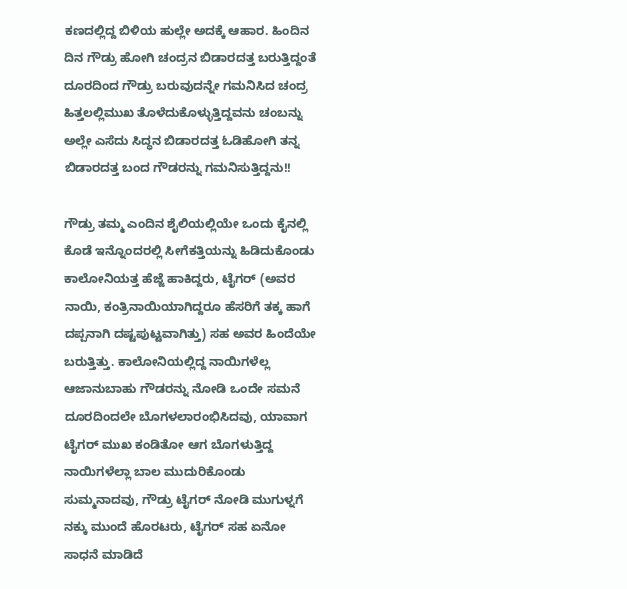ಕಣದಲ್ಲಿದ್ದ ಬಿಳಿಯ ಹುಲ್ಲೇ ಅದಕ್ಕೆ ಆಹಾರ. ಹಿಂದಿನ ದಿನ ಗೌಡ್ರು ಹೋಗಿ ಚಂದ್ರನ ಬಿಡಾರದತ್ತ ಬರುತ್ತಿದ್ದಂತೆ ದೂರದಿಂದ ಗೌಡ್ರು ಬರುವುದನ್ನೇ ಗಮನಿಸಿದ ಚಂದ್ರ ಹಿತ್ತಲಲ್ಲಿಮುಖ ತೊಳೆದುಕೊಳ್ಳುತ್ತಿದ್ದವನು ಚಂಬನ್ನು ಅಲ್ಲೇ ಎಸೆದು ಸಿದ್ಧನ ಬಿಡಾರದತ್ತ ಓಡಿಹೋಗಿ ತನ್ನ ಬಿಡಾರದತ್ತ ಬಂದ ಗೌಡರನ್ನು ಗಮನಿಸುತ್ತಿದ್ದನು!!

ಗೌಡ್ರು ತಮ್ಮ ಎಂದಿನ ಶೈಲಿಯಲ್ಲಿಯೇ ಒಂದು ಕೈನಲ್ಲಿ ಕೊಡೆ ಇನ್ನೊಂದರಲ್ಲಿ ಸೀಗೆಕತ್ತಿಯನ್ನು ಹಿಡಿದುಕೊಂಡು ಕಾಲೋನಿಯತ್ತ ಹೆಜ್ಜೆ ಹಾಕಿದ್ದರು, ಟೈಗರ್ (ಅವರ ನಾಯಿ, ಕಂತ್ರಿನಾಯಿಯಾಗಿದ್ದರೂ ಹೆಸರಿಗೆ ತಕ್ಕ ಹಾಗೆ ದಪ್ಪನಾಗಿ ದಷ್ಟಪುಟ್ಟವಾಗಿತ್ತು) ಸಹ ಅವರ ಹಿಂದೆಯೇ ಬರುತ್ತಿತ್ತು. ಕಾಲೋನಿಯಲ್ಲಿದ್ದ ನಾಯಿಗಳೆಲ್ಲ ಆಜಾನುಬಾಹು ಗೌಡರನ್ನು ನೋಡಿ ಒಂದೇ ಸಮನೆ ದೂರದಿಂದಲೇ ಬೊಗಳಲಾರಂಭಿಸಿದವು, ಯಾವಾಗ ಟೈಗರ್ ಮುಖ ಕಂಡಿತೋ ಆಗ ಬೊಗಳುತ್ತಿದ್ದ ನಾಯಿಗಳೆಲ್ಲಾ ಬಾಲ ಮುದುರಿಕೊಂಡು ಸುಮ್ಮನಾದವು, ಗೌಡ್ರು ಟೈಗರ್ ನೋಡಿ ಮುಗುಳ್ನಗೆ ನಕ್ಕು ಮುಂದೆ ಹೊರಟರು, ಟೈಗರ್ ಸಹ ಏನೋ ಸಾಧನೆ ಮಾಡಿದೆ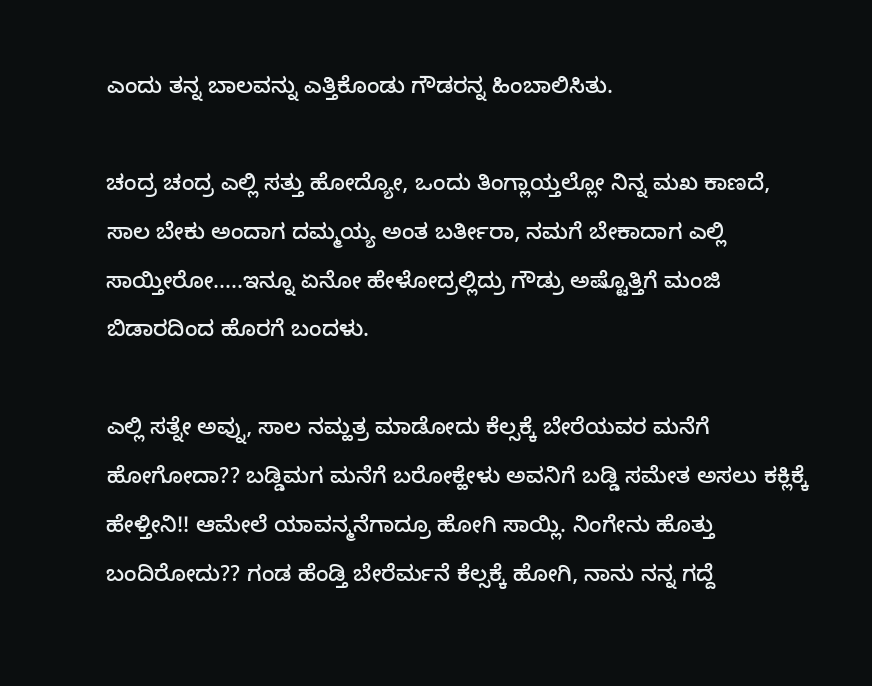ಎಂದು ತನ್ನ ಬಾಲವನ್ನು ಎತ್ತಿಕೊಂಡು ಗೌಡರನ್ನ ಹಿಂಬಾಲಿಸಿತು.

ಚಂದ್ರ ಚಂದ್ರ ಎಲ್ಲಿ ಸತ್ತು ಹೋದ್ಯೋ, ಒಂದು ತಿಂಗ್ಲಾಯ್ತಲ್ಲೋ ನಿನ್ನ ಮಖ ಕಾಣದೆ, ಸಾಲ ಬೇಕು ಅಂದಾಗ ದಮ್ಮಯ್ಯ ಅಂತ ಬರ್ತೀರಾ, ನಮಗೆ ಬೇಕಾದಾಗ ಎಲ್ಲಿ ಸಾಯ್ತೀರೋ.....ಇನ್ನೂ ಏನೋ ಹೇಳೋದ್ರಲ್ಲಿದ್ರು ಗೌಡ್ರು ಅಷ್ಟೊತ್ತಿಗೆ ಮಂಜಿ ಬಿಡಾರದಿಂದ ಹೊರಗೆ ಬಂದಳು.

ಎಲ್ಲಿ ಸತ್ನೇ ಅವ್ನು, ಸಾಲ ನಮ್ಹತ್ರ ಮಾಡೋದು ಕೆಲ್ಸಕ್ಕೆ ಬೇರೆಯವರ ಮನೆಗೆ ಹೋಗೋದಾ?? ಬಡ್ಡಿಮಗ ಮನೆಗೆ ಬರೋಕ್ಹೇಳು ಅವನಿಗೆ ಬಡ್ಡಿ ಸಮೇತ ಅಸಲು ಕಕ್ಲಿಕ್ಕೆ ಹೇಳ್ತೀನಿ!! ಆಮೇಲೆ ಯಾವನ್ಮನೆಗಾದ್ರೂ ಹೋಗಿ ಸಾಯ್ಲಿ. ನಿಂಗೇನು ಹೊತ್ತು ಬಂದಿರೋದು?? ಗಂಡ ಹೆಂಡ್ತಿ ಬೇರೆರ್ಮನೆ ಕೆಲ್ಸಕ್ಕೆ ಹೋಗಿ, ನಾನು ನನ್ನ ಗದ್ದೆ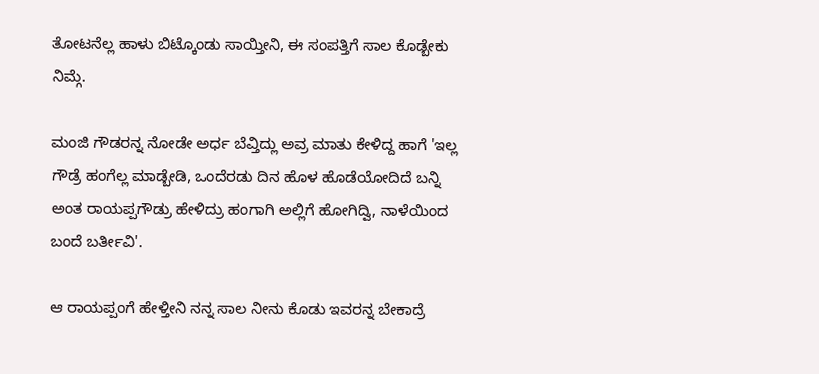ತೋಟನೆಲ್ಲ ಹಾಳು ಬಿಟ್ಕೊಂಡು ಸಾಯ್ತೀನಿ, ಈ ಸಂಪತ್ತಿಗೆ ಸಾಲ ಕೊಡ್ಬೇಕು ನಿಮ್ಗೆ.

ಮಂಜಿ ಗೌಡರನ್ನ ನೋಡೇ ಅರ್ಧ ಬೆವ್ತಿದ್ಲು ಅವ್ರ ಮಾತು ಕೇಳಿದ್ದ ಹಾಗೆ 'ಇಲ್ಲ ಗೌಡ್ರೆ ಹಂಗೆಲ್ಲ ಮಾಡ್ಬೇಡಿ, ಒಂದೆರಡು ದಿನ ಹೊಳ ಹೊಡೆಯೋದಿದೆ ಬನ್ನಿ ಅಂತ ರಾಯಪ್ಪಗೌಡ್ರು ಹೇಳಿದ್ರು ಹಂಗಾಗಿ ಅಲ್ಲಿಗೆ ಹೋಗಿದ್ವಿ, ನಾಳೆಯಿಂದ ಬಂದೆ ಬರ್ತೀವಿ'.

ಆ ರಾಯಪ್ಪಂಗೆ ಹೇಳ್ತೀನಿ ನನ್ನ ಸಾಲ ನೀನು ಕೊಡು ಇವರನ್ನ ಬೇಕಾದ್ರೆ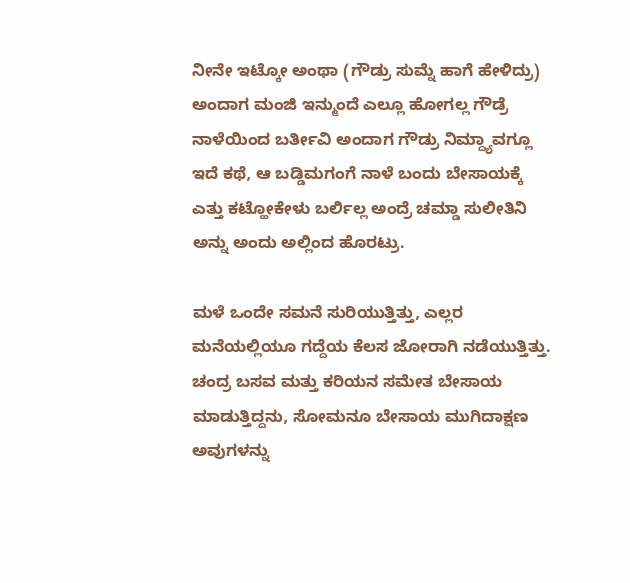ನೀನೇ ಇಟ್ಕೋ ಅಂಥಾ (ಗೌಡ್ರು ಸುಮ್ನೆ ಹಾಗೆ ಹೇಳಿದ್ರು) ಅಂದಾಗ ಮಂಜಿ ಇನ್ಮುಂದೆ ಎಲ್ಲೂ ಹೋಗಲ್ಲ ಗೌಡ್ರೆ ನಾಳೆಯಿಂದ ಬರ್ತೀವಿ ಅಂದಾಗ ಗೌಡ್ರು ನಿಮ್ದ್ಯಾವಗ್ಲೂ ಇದೆ ಕಥೆ, ಆ ಬಡ್ಡಿಮಗಂಗೆ ನಾಳೆ ಬಂದು ಬೇಸಾಯಕ್ಕೆ ಎತ್ತು ಕಟ್ಹೋಕೇಳು ಬರ್ಲಿಲ್ಲ ಅಂದ್ರೆ ಚಮ್ಡಾ ಸುಲೀತಿನಿ ಅನ್ನು ಅಂದು ಅಲ್ಲಿಂದ ಹೊರಟ್ರು.

ಮಳೆ ಒಂದೇ ಸಮನೆ ಸುರಿಯುತ್ತಿತ್ತು, ಎಲ್ಲರ ಮನೆಯಲ್ಲಿಯೂ ಗದ್ದೆಯ ಕೆಲಸ ಜೋರಾಗಿ ನಡೆಯುತ್ತಿತ್ತು. ಚಂದ್ರ ಬಸವ ಮತ್ತು ಕರಿಯನ ಸಮೇತ ಬೇಸಾಯ ಮಾಡುತ್ತಿದ್ದನು, ಸೋಮನೂ ಬೇಸಾಯ ಮುಗಿದಾಕ್ಷಣ ಅವುಗಳನ್ನು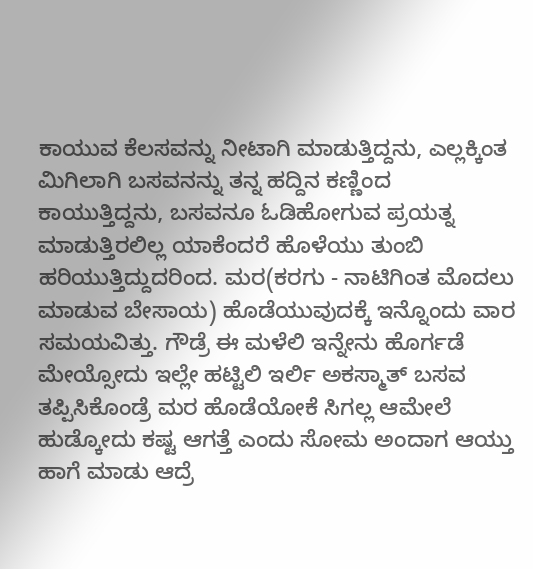ಕಾಯುವ ಕೆಲಸವನ್ನು ನೀಟಾಗಿ ಮಾಡುತ್ತಿದ್ದನು, ಎಲ್ಲಕ್ಕಿಂತ ಮಿಗಿಲಾಗಿ ಬಸವನನ್ನು ತನ್ನ ಹದ್ದಿನ ಕಣ್ಣಿಂದ ಕಾಯುತ್ತಿದ್ದನು, ಬಸವನೂ ಓಡಿಹೋಗುವ ಪ್ರಯತ್ನ ಮಾಡುತ್ತಿರಲಿಲ್ಲ ಯಾಕೆಂದರೆ ಹೊಳೆಯು ತುಂಬಿ ಹರಿಯುತ್ತಿದ್ದುದರಿಂದ. ಮರ(ಕರಗು - ನಾಟಿಗಿಂತ ಮೊದಲು ಮಾಡುವ ಬೇಸಾಯ) ಹೊಡೆಯುವುದಕ್ಕೆ ಇನ್ನೊಂದು ವಾರ ಸಮಯವಿತ್ತು. ಗೌಡ್ರೆ ಈ ಮಳೆಲಿ ಇನ್ನೇನು ಹೊರ್ಗಡೆ ಮೇಯ್ಸೋದು ಇಲ್ಲೇ ಹಟ್ಟಿಲಿ ಇರ್ಲಿ ಅಕಸ್ಮಾತ್ ಬಸವ ತಪ್ಪಿಸಿಕೊಂಡ್ರೆ ಮರ ಹೊಡೆಯೋಕೆ ಸಿಗಲ್ಲ ಆಮೇಲೆ ಹುಡ್ಕೋದು ಕಷ್ಟ ಆಗತ್ತೆ ಎಂದು ಸೋಮ ಅಂದಾಗ ಆಯ್ತು ಹಾಗೆ ಮಾಡು ಆದ್ರೆ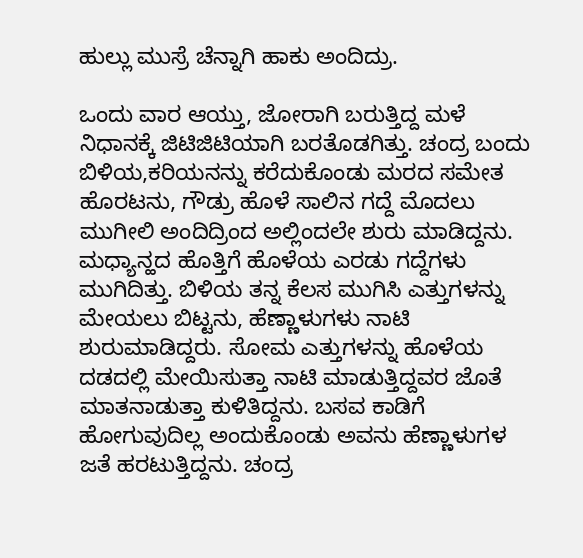ಹುಲ್ಲು ಮುಸ್ರೆ ಚೆನ್ನಾಗಿ ಹಾಕು ಅಂದಿದ್ರು.

ಒಂದು ವಾರ ಆಯ್ತು, ಜೋರಾಗಿ ಬರುತ್ತಿದ್ದ ಮಳೆ ನಿಧಾನಕ್ಕೆ ಜಿಟಿಜಿಟಿಯಾಗಿ ಬರತೊಡಗಿತ್ತು. ಚಂದ್ರ ಬಂದು ಬಿಳಿಯ,ಕರಿಯನನ್ನು ಕರೆದುಕೊಂಡು ಮರದ ಸಮೇತ ಹೊರಟನು, ಗೌಡ್ರು ಹೊಳೆ ಸಾಲಿನ ಗದ್ದೆ ಮೊದಲು ಮುಗೀಲಿ ಅಂದಿದ್ರಿಂದ ಅಲ್ಲಿಂದಲೇ ಶುರು ಮಾಡಿದ್ದನು. ಮಧ್ಯಾನ್ಹದ ಹೊತ್ತಿಗೆ ಹೊಳೆಯ ಎರಡು ಗದ್ದೆಗಳು ಮುಗಿದಿತ್ತು. ಬಿಳಿಯ ತನ್ನ ಕೆಲಸ ಮುಗಿಸಿ ಎತ್ತುಗಳನ್ನು ಮೇಯಲು ಬಿಟ್ಟನು, ಹೆಣ್ಣಾಳುಗಳು ನಾಟಿ ಶುರುಮಾಡಿದ್ದರು. ಸೋಮ ಎತ್ತುಗಳನ್ನು ಹೊಳೆಯ ದಡದಲ್ಲಿ ಮೇಯಿಸುತ್ತಾ ನಾಟಿ ಮಾಡುತ್ತಿದ್ದವರ ಜೊತೆ ಮಾತನಾಡುತ್ತಾ ಕುಳಿತಿದ್ದನು. ಬಸವ ಕಾಡಿಗೆ ಹೋಗುವುದಿಲ್ಲ ಅಂದುಕೊಂಡು ಅವನು ಹೆಣ್ಣಾಳುಗಳ ಜತೆ ಹರಟುತ್ತಿದ್ದನು. ಚಂದ್ರ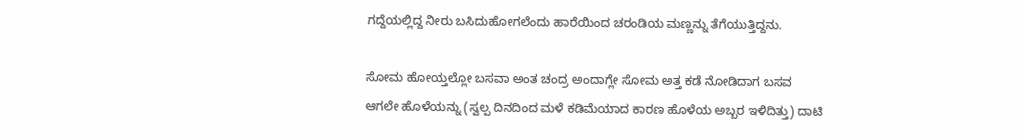ಗದ್ದೆಯಲ್ಲಿದ್ದ ನೀರು ಬಸಿದುಹೋಗಲೆಂದು ಹಾರೆಯಿಂದ ಚರಂಡಿಯ ಮಣ್ಣನ್ನು ತೆಗೆಯುತ್ತಿದ್ದನು.

ಸೋಮ ಹೋಯ್ತಲ್ಲೋ ಬಸವಾ ಅಂತ ಚಂದ್ರ ಅಂದಾಗ್ಲೇ ಸೋಮ ಅತ್ತ ಕಡೆ ನೋಡಿದಾಗ ಬಸವ ಆಗಲೇ ಹೊಳೆಯನ್ನು (ಸ್ವಲ್ಪ ದಿನದಿಂದ ಮಳೆ ಕಡಿಮೆಯಾದ ಕಾರಣ ಹೊಳೆಯ ಅಬ್ಬರ ಇಳಿದಿತ್ತು) ದಾಟಿ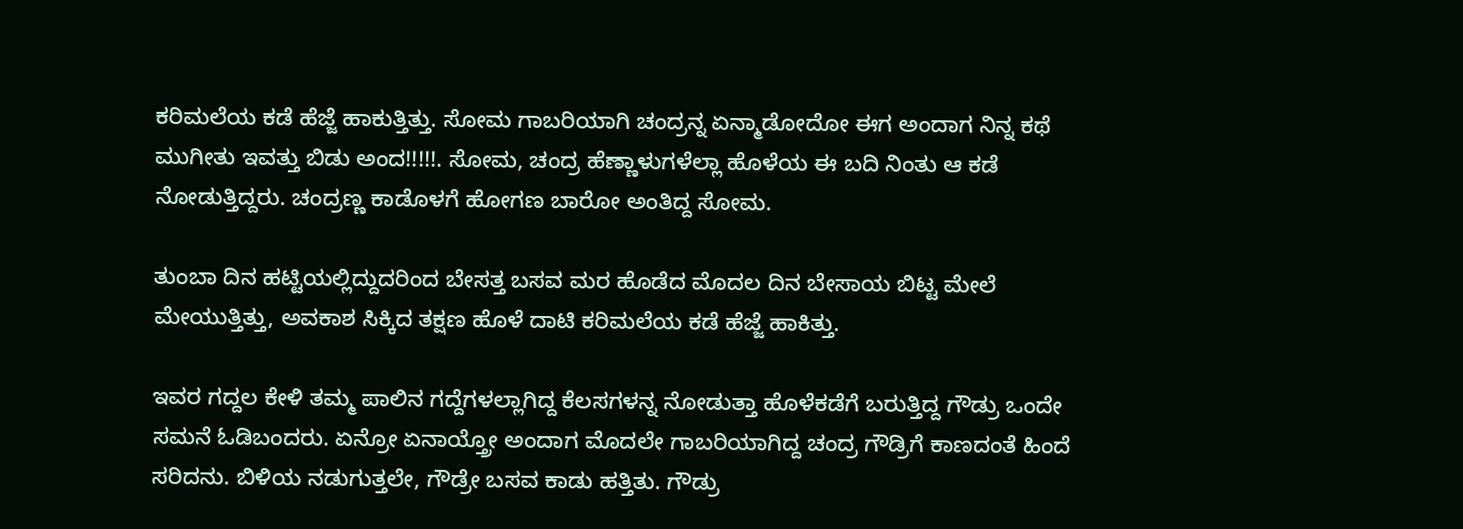ಕರಿಮಲೆಯ ಕಡೆ ಹೆಜ್ಜೆ ಹಾಕುತ್ತಿತ್ತು. ಸೋಮ ಗಾಬರಿಯಾಗಿ ಚಂದ್ರನ್ನ ಏನ್ಮಾಡೋದೋ ಈಗ ಅಂದಾಗ ನಿನ್ನ ಕಥೆ ಮುಗೀತು ಇವತ್ತು ಬಿಡು ಅಂದ!!!!!. ಸೋಮ, ಚಂದ್ರ ಹೆಣ್ಣಾಳುಗಳೆಲ್ಲಾ ಹೊಳೆಯ ಈ ಬದಿ ನಿಂತು ಆ ಕಡೆ ನೋಡುತ್ತಿದ್ದರು. ಚಂದ್ರಣ್ಣ ಕಾಡೊಳಗೆ ಹೋಗಣ ಬಾರೋ ಅಂತಿದ್ದ ಸೋಮ.

ತುಂಬಾ ದಿನ ಹಟ್ಟಿಯಲ್ಲಿದ್ದುದರಿಂದ ಬೇಸತ್ತ ಬಸವ ಮರ ಹೊಡೆದ ಮೊದಲ ದಿನ ಬೇಸಾಯ ಬಿಟ್ಟ ಮೇಲೆ ಮೇಯುತ್ತಿತ್ತು, ಅವಕಾಶ ಸಿಕ್ಕಿದ ತಕ್ಷಣ ಹೊಳೆ ದಾಟಿ ಕರಿಮಲೆಯ ಕಡೆ ಹೆಜ್ಜೆ ಹಾಕಿತ್ತು.

ಇವರ ಗದ್ದಲ ಕೇಳಿ ತಮ್ಮ ಪಾಲಿನ ಗದ್ದೆಗಳಲ್ಲಾಗಿದ್ದ ಕೆಲಸಗಳನ್ನ ನೋಡುತ್ತಾ ಹೊಳೆಕಡೆಗೆ ಬರುತ್ತಿದ್ದ ಗೌಡ್ರು ಒಂದೇ ಸಮನೆ ಓಡಿಬಂದರು. ಏನ್ರೋ ಏನಾಯ್ತ್ರೋ ಅಂದಾಗ ಮೊದಲೇ ಗಾಬರಿಯಾಗಿದ್ದ ಚಂದ್ರ ಗೌಡ್ರಿಗೆ ಕಾಣದಂತೆ ಹಿಂದೆ ಸರಿದನು. ಬಿಳಿಯ ನಡುಗುತ್ತಲೇ, ಗೌಡ್ರೇ ಬಸವ ಕಾಡು ಹತ್ತಿತು. ಗೌಡ್ರು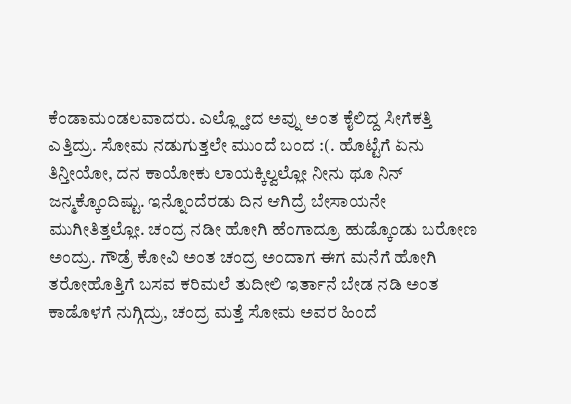ಕೆಂಡಾಮಂಡಲವಾದರು. ಎಲ್ಲ್ಹೋದ ಅವ್ನು ಅಂತ ಕೈಲಿದ್ದ ಸೀಗೆಕತ್ತಿ ಎತ್ತಿದ್ರು. ಸೋಮ ನಡುಗುತ್ತಲೇ ಮುಂದೆ ಬಂದ :(. ಹೊಟ್ಟೆಗೆ ಏನು ತಿನ್ತೀಯೋ, ದನ ಕಾಯೋಕು ಲಾಯಕ್ಕಿಲ್ವಲ್ಲೋ ನೀನು ಥೂ ನಿನ್ ಜನ್ಮಕ್ಕೊಂದಿಷ್ಟು. ಇನ್ನೊಂದೆರಡು ದಿನ ಆಗಿದ್ರೆ ಬೇಸಾಯನೇ ಮುಗೀತಿತ್ತಲ್ಲೋ. ಚಂದ್ರ ನಡೀ ಹೋಗಿ ಹೆಂಗಾದ್ರೂ ಹುಡ್ಕೊಂಡು ಬರೋಣ ಅಂದ್ರು. ಗೌಡ್ರೆ ಕೋವಿ ಅಂತ ಚಂದ್ರ ಅಂದಾಗ ಈಗ ಮನೆಗೆ ಹೋಗಿ ತರೋಹೊತ್ತಿಗೆ ಬಸವ ಕರಿಮಲೆ ತುದೀಲಿ ಇರ್ತಾನೆ ಬೇಡ ನಡಿ ಅಂತ ಕಾಡೊಳಗೆ ನುಗ್ಗಿದ್ರು, ಚಂದ್ರ ಮತ್ತೆ ಸೋಮ ಅವರ ಹಿಂದೆ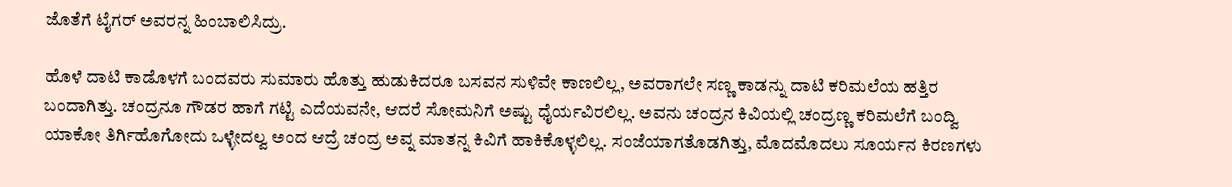ಜೊತೆಗೆ ಟೈಗರ್ ಅವರನ್ನ ಹಿಂಬಾಲಿಸಿದ್ರು.

ಹೊಳೆ ದಾಟಿ ಕಾಡೊಳಗೆ ಬಂದವರು ಸುಮಾರು ಹೊತ್ತು ಹುಡುಕಿದರೂ ಬಸವನ ಸುಳಿವೇ ಕಾಣಲಿಲ್ಲ, ಅವರಾಗಲೇ ಸಣ್ಣ ಕಾಡನ್ನು ದಾಟಿ ಕರಿಮಲೆಯ ಹತ್ತಿರ ಬಂದಾಗಿತ್ತು. ಚಂದ್ರನೂ ಗೌಡರ ಹಾಗೆ ಗಟ್ಟಿ ಎದೆಯವನೇ, ಆದರೆ ಸೋಮನಿಗೆ ಅಷ್ಟು ಧೈರ್ಯವಿರಲಿಲ್ಲ. ಅವನು ಚಂದ್ರನ ಕಿವಿಯಲ್ಲಿ ಚಂದ್ರಣ್ಣ ಕರಿಮಲೆಗೆ ಬಂದ್ವಿ ಯಾಕೋ ತಿರ್ಗಿಹೊಗೋದು ಒಳ್ಳೇದಲ್ವ ಅಂದ ಆದ್ರೆ ಚಂದ್ರ ಅವ್ನ ಮಾತನ್ನ ಕಿವಿಗೆ ಹಾಕಿಕೊಳ್ಳಲಿಲ್ಲ. ಸಂಜೆಯಾಗತೊಡಗಿತ್ತು, ಮೊದಮೊದಲು ಸೂರ್ಯನ ಕಿರಣಗಳು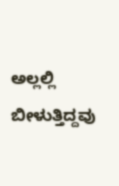ಅಲ್ಲಲ್ಲಿ ಬೀಳುತ್ತಿದ್ದವು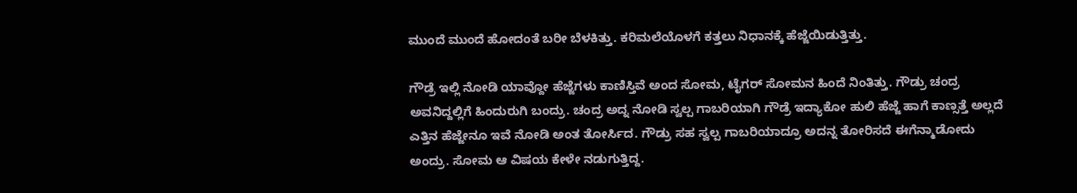ಮುಂದೆ ಮುಂದೆ ಹೋದಂತೆ ಬರೀ ಬೆಳಕಿತ್ತು. ಕರಿಮಲೆಯೊಳಗೆ ಕತ್ತಲು ನಿಧಾನಕ್ಕೆ ಹೆಜ್ಜೆಯಿಡುತ್ತಿತ್ತು.

ಗೌಡ್ರೆ ಇಲ್ಲಿ ನೋಡಿ ಯಾವ್ದೋ ಹೆಜ್ಜೆಗಳು ಕಾಣಿಸ್ತಿವೆ ಅಂದ ಸೋಮ, ಟೈಗರ್ ಸೋಮನ ಹಿಂದೆ ನಿಂತಿತ್ತು. ಗೌಡ್ರು ಚಂದ್ರ ಅವನಿದ್ದಲ್ಲಿಗೆ ಹಿಂದುರುಗಿ ಬಂದ್ರು. ಚಂದ್ರ ಅದ್ನ ನೋಡಿ ಸ್ವಲ್ಪ ಗಾಬರಿಯಾಗಿ ಗೌಡ್ರೆ ಇದ್ಯಾಕೋ ಹುಲಿ ಹೆಜ್ಜೆ ಹಾಗೆ ಕಾಣ್ಸತ್ತೆ ಅಲ್ಲದೆ ಎತ್ತಿನ ಹೆಜ್ಜೇನೂ ಇವೆ ನೋಡಿ ಅಂತ ತೋರ್ಸಿದ. ಗೌಡ್ರು ಸಹ ಸ್ವಲ್ಪ ಗಾಬರಿಯಾದ್ರೂ ಅದನ್ನ ತೋರಿಸದೆ ಈಗೆನ್ಮಾಡೋದು ಅಂದ್ರು. ಸೋಮ ಆ ವಿಷಯ ಕೇಳೇ ನಡುಗುತ್ತಿದ್ದ.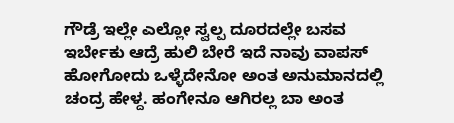ಗೌಡ್ರೆ ಇಲ್ಲೇ ಎಲ್ಲೋ ಸ್ವಲ್ಪ ದೂರದಲ್ಲೇ ಬಸವ ಇರ್ಬೇಕು ಆದ್ರೆ ಹುಲಿ ಬೇರೆ ಇದೆ ನಾವು ವಾಪಸ್ ಹೋಗೋದು ಒಳ್ಳೆದೇನೋ ಅಂತ ಅನುಮಾನದಲ್ಲಿ ಚಂದ್ರ ಹೇಳ್ದ. ಹಂಗೇನೂ ಆಗಿರಲ್ಲ ಬಾ ಅಂತ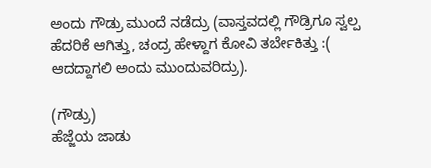ಅಂದು ಗೌಡ್ರು ಮುಂದೆ ನಡೆದ್ರು (ವಾಸ್ತವದಲ್ಲಿ ಗೌಡ್ರಿಗೂ ಸ್ವಲ್ಪ ಹೆದರಿಕೆ ಆಗಿತ್ತು, ಚಂದ್ರ ಹೇಳ್ದಾಗ ಕೋವಿ ತರ್ಬೇಕಿತ್ತು :( ಆದದ್ದಾಗಲಿ ಅಂದು ಮುಂದುವರಿದ್ರು).

(ಗೌಡ್ರು)
ಹೆಜ್ಜೆಯ ಜಾಡು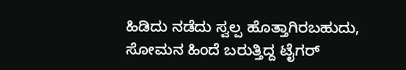ಹಿಡಿದು ನಡೆದು ಸ್ವಲ್ಪ ಹೊತ್ತಾಗಿರಬಹುದು, ಸೋಮನ ಹಿಂದೆ ಬರುತ್ತಿದ್ದ ಟೈಗರ್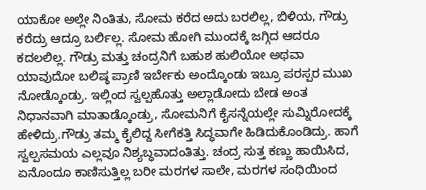ಯಾಕೋ ಅಲ್ಲೇ ನಿಂತಿತು, ಸೋಮ ಕರೆದ ಅದು ಬರಲಿಲ್ಲ, ಬಿಳಿಯ, ಗೌಡ್ರು ಕರೆದ್ರು ಆದ್ರೂ ಬರ್ಲಿಲ್ಲ. ಸೋಮ ಹೋಗಿ ಮುಂದಕ್ಕೆ ಜಗ್ಗಿದ ಆದರೂ ಕದಲಲಿಲ್ಲ. ಗೌಡ್ರು ಮತ್ತು ಚಂದ್ರನಿಗೆ ಬಹುಶ ಹುಲಿಯೋ ಅಥವಾ ಯಾವುದೋ ಬಲಿಷ್ಠ ಪ್ರಾಣಿ ಇರ್ಬೇಕು ಅಂದ್ಕೊಂಡು ಇಬ್ರೂ ಪರಸ್ಪರ ಮುಖ ನೋಡ್ಕೊಂಡ್ರು. ಇಲ್ಲಿಂದ ಸ್ವಲ್ಪಹೊತ್ತು ಅಲ್ಲಾಡೋದು ಬೇಡ ಅಂತ ನಿಧಾನವಾಗಿ ಮಾತಾಡ್ಕೊಂಡ್ರು, ಸೋಮನಿಗೆ ಕೈಸನ್ನೆಯಲ್ಲೇ ಸುಮ್ನಿರೋದಕ್ಕೆ ಹೇಳಿದ್ರು.ಗೌಡ್ರು ತಮ್ಮ ಕೈಲಿದ್ದ ಸೀಗೆಕತ್ತಿ ಸಿದ್ಧವಾಗೇ ಹಿಡಿದುಕೊಂಡಿದ್ರು. ಹಾಗೆ ಸ್ವಲ್ಪಸಮಯ ಎಲ್ಲವೂ ನಿಶ್ಯಬ್ಧವಾದಂತಿತ್ತು. ಚಂದ್ರ ಸುತ್ತ ಕಣ್ಣು ಹಾಯಿಸಿದ, ಏನೊಂದೂ ಕಾಣಿಸುತ್ತಿಲ್ಲ ಬರೀ ಮರಗಳ ಸಾಲೇ, ಮರಗಳ ಸಂಧಿಯಿಂದ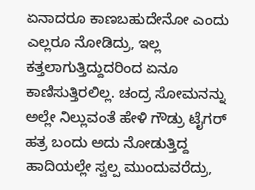ಏನಾದರೂ ಕಾಣಬಹುದೇನೋ ಎಂದು ಎಲ್ಲರೂ ನೋಡಿದ್ರು, ಇಲ್ಲ ಕತ್ತಲಾಗುತ್ತಿದ್ದುದರಿಂದ ಏನೂ ಕಾಣಿಸುತ್ತಿರಲಿಲ್ಲ. ಚಂದ್ರ ಸೋಮನನ್ನು ಅಲ್ಲೇ ನಿಲ್ಲುವಂತೆ ಹೇಳಿ ಗೌಡ್ರು ಟೈಗರ್ ಹತ್ರ ಬಂದು ಅದು ನೋಡುತ್ತಿದ್ದ ಹಾದಿಯಲ್ಲೇ ಸ್ವಲ್ಪ ಮುಂದುವರೆದ್ರು,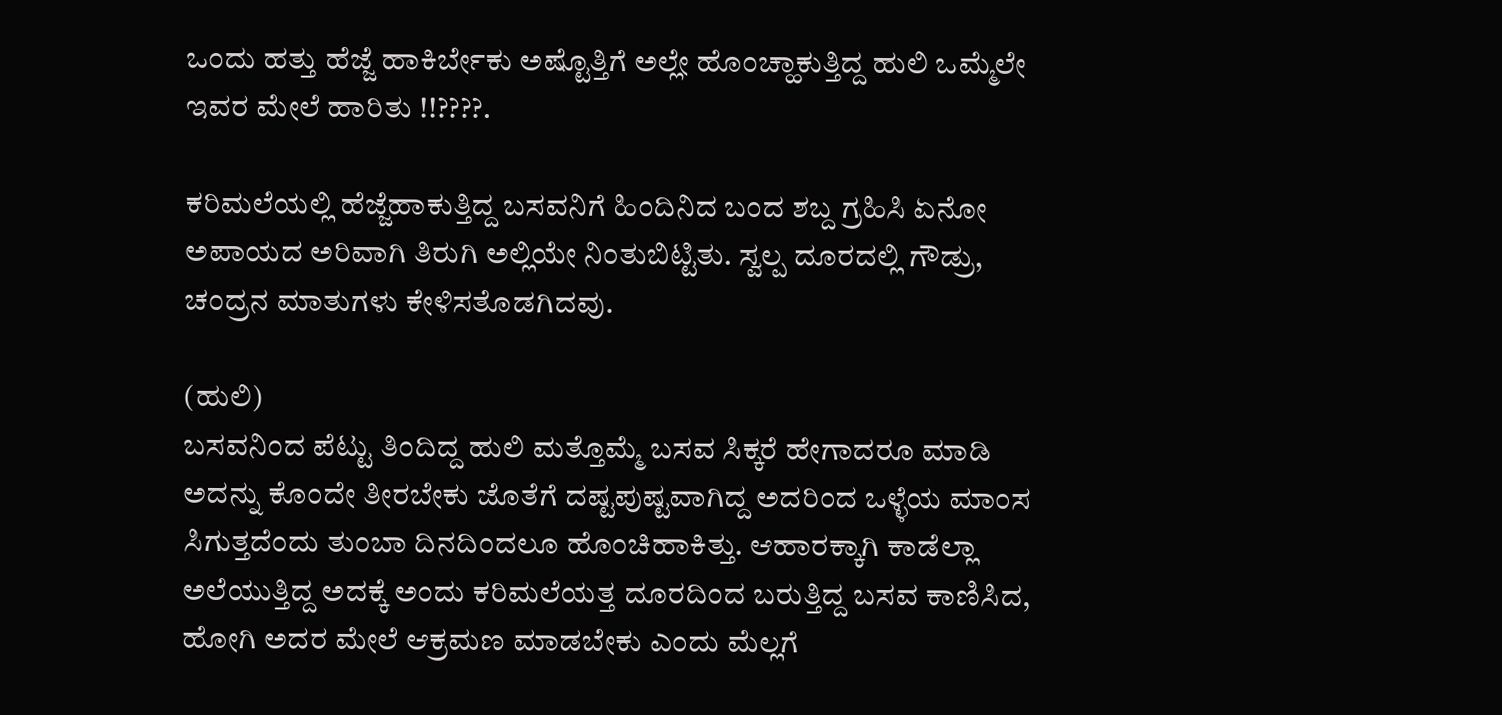ಒಂದು ಹತ್ತು ಹೆಜ್ಜೆ ಹಾಕಿರ್ಬೇಕು ಅಷ್ಟೊತ್ತಿಗೆ ಅಲ್ಲೇ ಹೊಂಚ್ಹಾಕುತ್ತಿದ್ದ ಹುಲಿ ಒಮ್ಮೆಲೇ ಇವರ ಮೇಲೆ ಹಾರಿತು !!????.

ಕರಿಮಲೆಯಲ್ಲಿ ಹೆಜ್ಜೆಹಾಕುತ್ತಿದ್ದ ಬಸವನಿಗೆ ಹಿಂದಿನಿದ ಬಂದ ಶಬ್ದ ಗ್ರಹಿಸಿ ಏನೋ ಅಪಾಯದ ಅರಿವಾಗಿ ತಿರುಗಿ ಅಲ್ಲಿಯೇ ನಿಂತುಬಿಟ್ಟಿತು. ಸ್ವಲ್ಪ ದೂರದಲ್ಲಿ ಗೌಡ್ರು, ಚಂದ್ರನ ಮಾತುಗಳು ಕೇಳಿಸತೊಡಗಿದವು.

(ಹುಲಿ)
ಬಸವನಿಂದ ಪೆಟ್ಟು ತಿಂದಿದ್ದ ಹುಲಿ ಮತ್ತೊಮ್ಮೆ ಬಸವ ಸಿಕ್ಕರೆ ಹೇಗಾದರೂ ಮಾಡಿ ಅದನ್ನು ಕೊಂದೇ ತೀರಬೇಕು ಜೊತೆಗೆ ದಷ್ಟಪುಷ್ಟವಾಗಿದ್ದ ಅದರಿಂದ ಒಳ್ಳೆಯ ಮಾಂಸ ಸಿಗುತ್ತದೆಂದು ತುಂಬಾ ದಿನದಿಂದಲೂ ಹೊಂಚಿಹಾಕಿತ್ತು. ಆಹಾರಕ್ಕಾಗಿ ಕಾಡೆಲ್ಲಾ ಅಲೆಯುತ್ತಿದ್ದ ಅದಕ್ಕೆ ಅಂದು ಕರಿಮಲೆಯತ್ತ ದೂರದಿಂದ ಬರುತ್ತಿದ್ದ ಬಸವ ಕಾಣಿಸಿದ, ಹೋಗಿ ಅದರ ಮೇಲೆ ಆಕ್ರಮಣ ಮಾಡಬೇಕು ಎಂದು ಮೆಲ್ಲಗೆ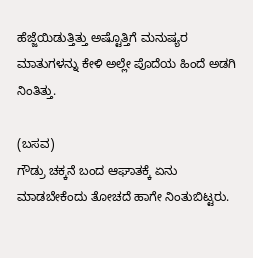ಹೆಜ್ಜೆಯಿಡುತ್ತಿತ್ತು ಅಷ್ಟೊತ್ತಿಗೆ ಮನುಷ್ಯರ ಮಾತುಗಳನ್ನು ಕೇಳಿ ಅಲ್ಲೇ ಪೊದೆಯ ಹಿಂದೆ ಅಡಗಿ ನಿಂತಿತ್ತು.

(ಬಸವ)
ಗೌಡ್ರು ಚಕ್ಕನೆ ಬಂದ ಆಘಾತಕ್ಕೆ ಏನು ಮಾಡಬೇಕೆಂದು ತೋಚದೆ ಹಾಗೇ ನಿಂತುಬಿಟ್ಟರು.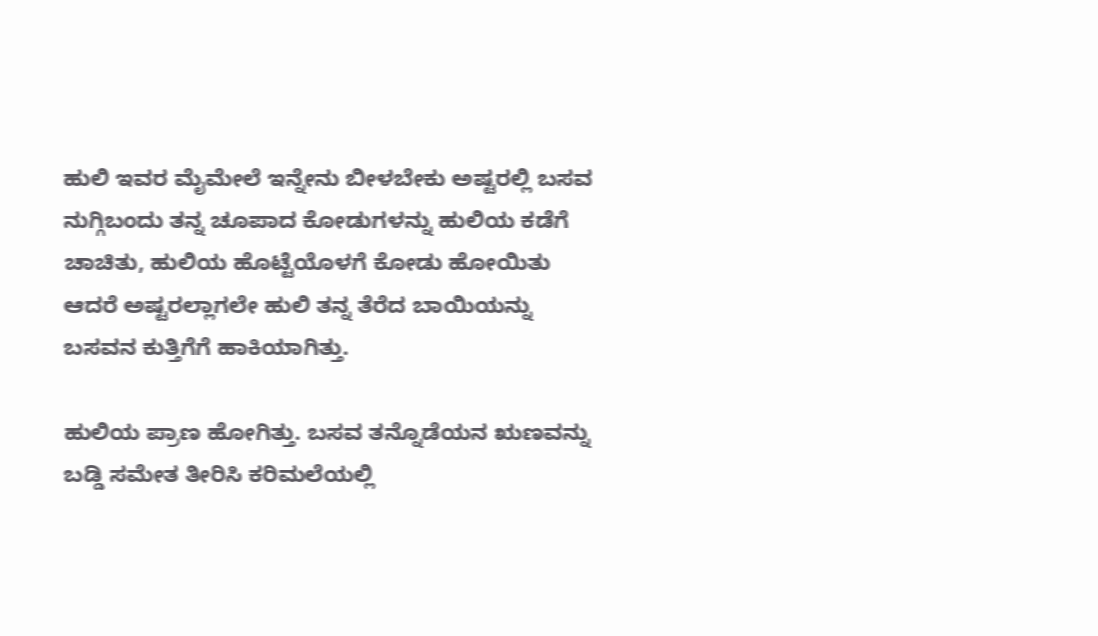ಹುಲಿ ಇವರ ಮೈಮೇಲೆ ಇನ್ನೇನು ಬೀಳಬೇಕು ಅಷ್ಟರಲ್ಲಿ ಬಸವ ನುಗ್ಗಿಬಂದು ತನ್ನ ಚೂಪಾದ ಕೋಡುಗಳನ್ನು ಹುಲಿಯ ಕಡೆಗೆ ಚಾಚಿತು, ಹುಲಿಯ ಹೊಟ್ಟೆಯೊಳಗೆ ಕೋಡು ಹೋಯಿತು ಆದರೆ ಅಷ್ಟರಲ್ಲಾಗಲೇ ಹುಲಿ ತನ್ನ ತೆರೆದ ಬಾಯಿಯನ್ನು ಬಸವನ ಕುತ್ತಿಗೆಗೆ ಹಾಕಿಯಾಗಿತ್ತು.

ಹುಲಿಯ ಪ್ರಾಣ ಹೋಗಿತ್ತು. ಬಸವ ತನ್ನೊಡೆಯನ ಋಣವನ್ನು ಬಡ್ಡಿ ಸಮೇತ ತೀರಿಸಿ ಕರಿಮಲೆಯಲ್ಲಿ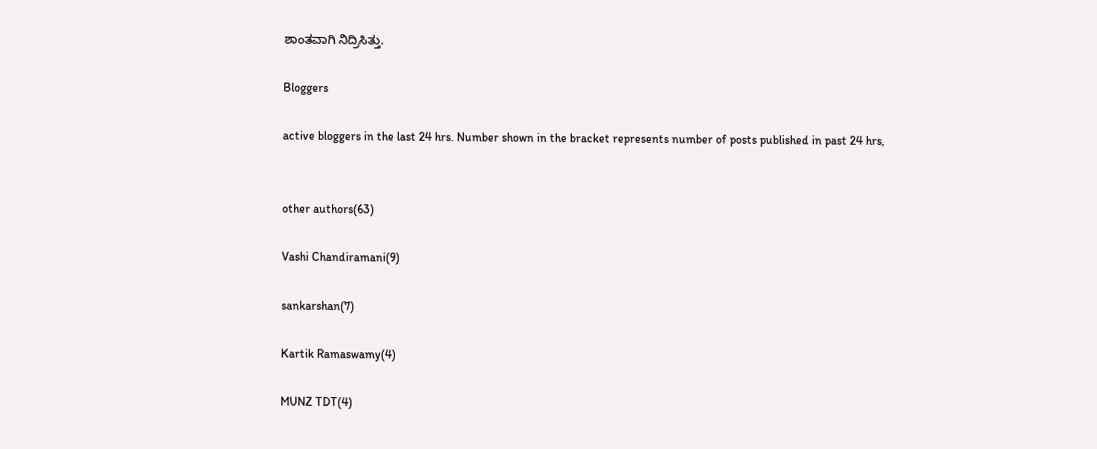ಶಾಂತವಾಗಿ ನಿದ್ರಿಸಿತ್ತು.

Bloggers

active bloggers in the last 24 hrs. Number shown in the bracket represents number of posts published in past 24 hrs,


other authors(63)

Vashi Chandiramani(9)

sankarshan(7)

Kartik Ramaswamy(4)

MUNZ TDT(4)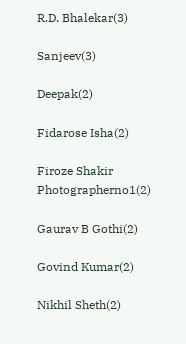R.D. Bhalekar(3)

Sanjeev(3)

Deepak(2)

Fidarose Isha(2)

Firoze Shakir Photographerno1(2)

Gaurav B Gothi(2)

Govind Kumar(2)

Nikhil Sheth(2)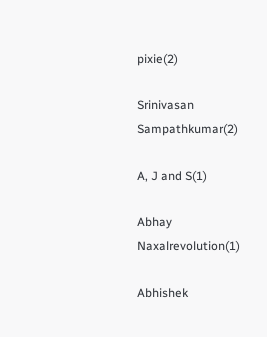pixie(2)

Srinivasan Sampathkumar(2)

A, J and S(1)

Abhay Naxalrevolution(1)

Abhishek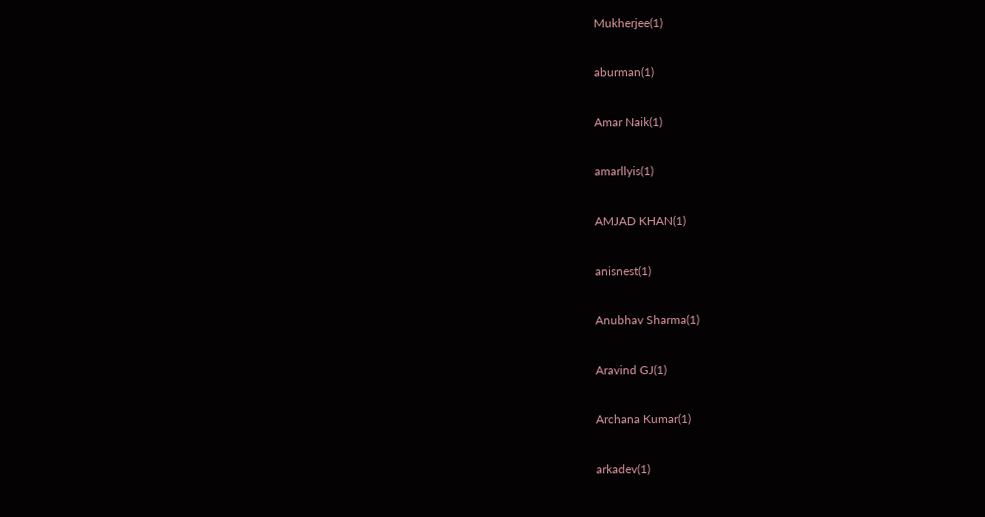Mukherjee(1)

aburman(1)

Amar Naik(1)

amarllyis(1)

AMJAD KHAN(1)

anisnest(1)

Anubhav Sharma(1)

Aravind GJ(1)

Archana Kumar(1)

arkadev(1)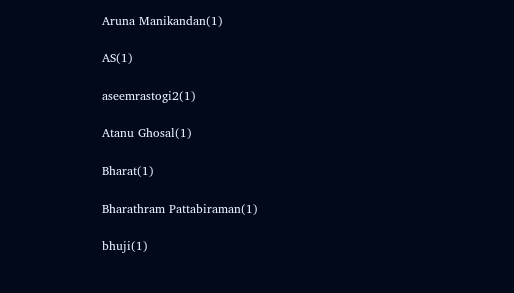Aruna Manikandan(1)

AS(1)

aseemrastogi2(1)

Atanu Ghosal(1)

Bharat(1)

Bharathram Pattabiraman(1)

bhuji(1)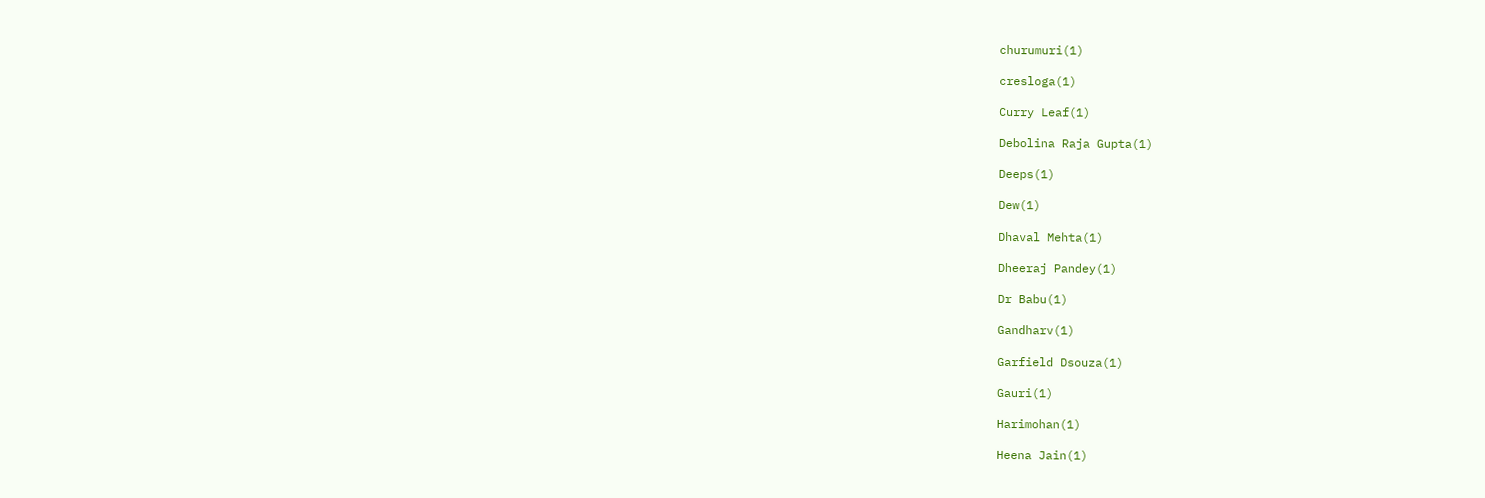churumuri(1)

cresloga(1)

Curry Leaf(1)

Debolina Raja Gupta(1)

Deeps(1)

Dew(1)

Dhaval Mehta(1)

Dheeraj Pandey(1)

Dr Babu(1)

Gandharv(1)

Garfield Dsouza(1)

Gauri(1)

Harimohan(1)

Heena Jain(1)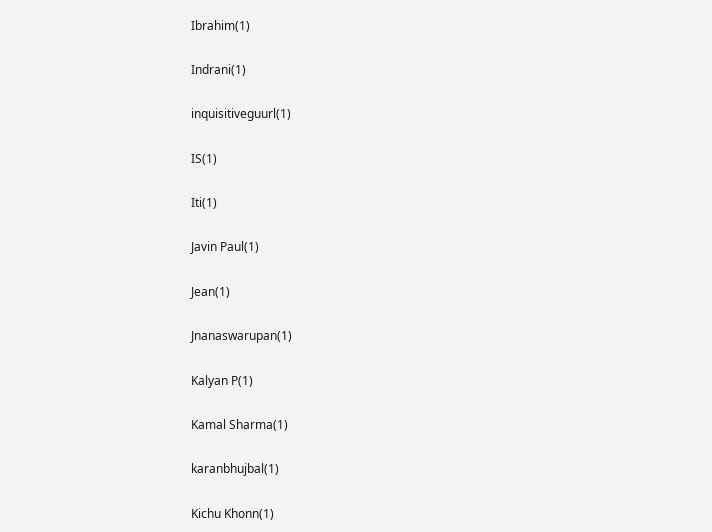Ibrahim(1)

Indrani(1)

inquisitiveguurl(1)

IS(1)

Iti(1)

Javin Paul(1)

Jean(1)

Jnanaswarupan(1)

Kalyan P(1)

Kamal Sharma(1)

karanbhujbal(1)

Kichu Khonn(1)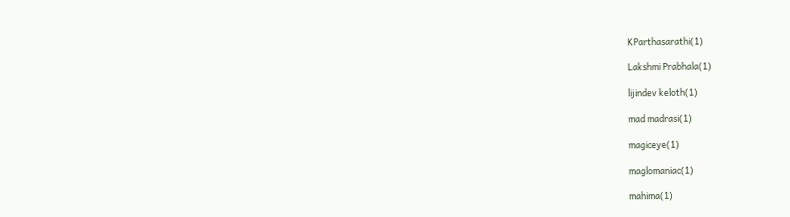KParthasarathi(1)

Lakshmi Prabhala(1)

lijindev keloth(1)

mad madrasi(1)

magiceye(1)

maglomaniac(1)

mahima(1)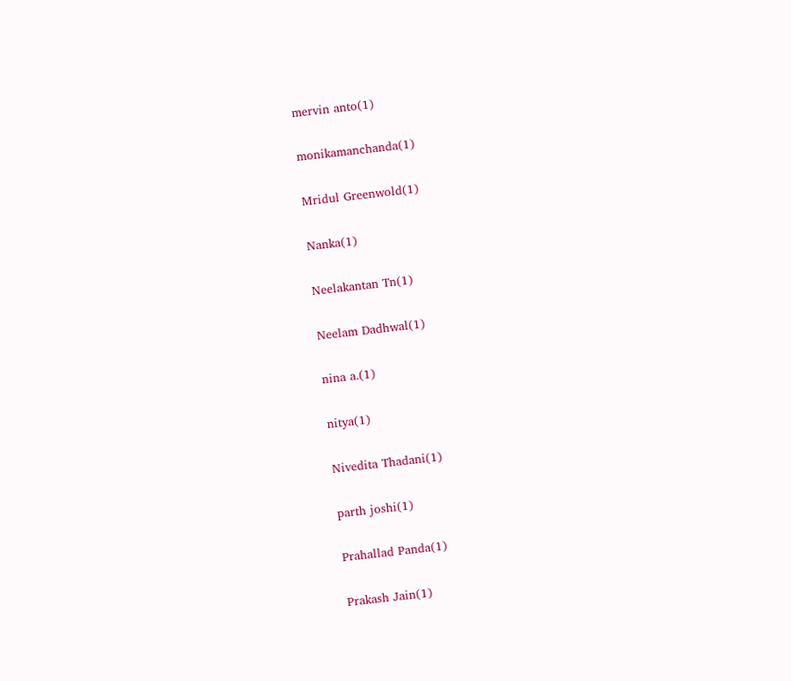mervin anto(1)

monikamanchanda(1)

Mridul Greenwold(1)

Nanka(1)

Neelakantan Tn(1)

Neelam Dadhwal(1)

nina a.(1)

nitya(1)

Nivedita Thadani(1)

parth joshi(1)

Prahallad Panda(1)

Prakash Jain(1)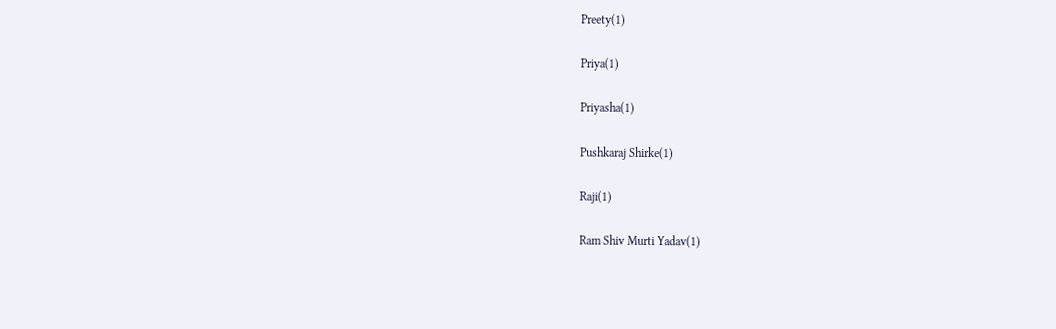Preety(1)

Priya(1)

Priyasha(1)

Pushkaraj Shirke(1)

Raji(1)

Ram Shiv Murti Yadav(1)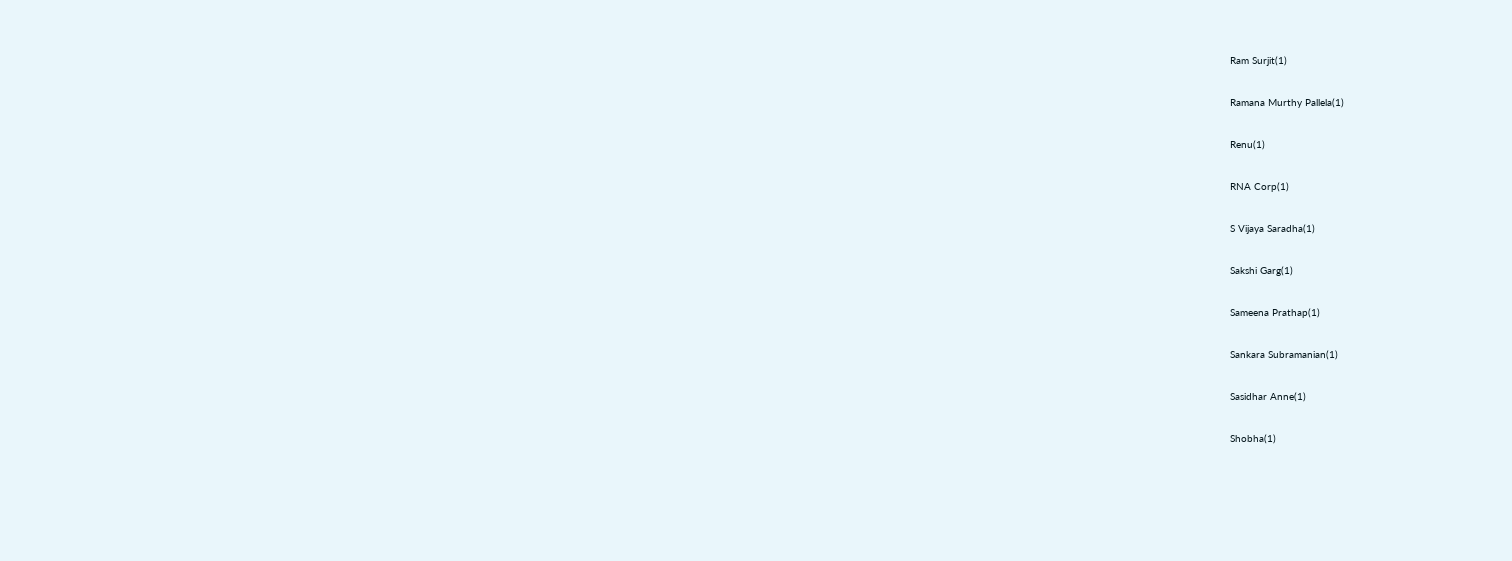Ram Surjit(1)

Ramana Murthy Pallela(1)

Renu(1)

RNA Corp(1)

S Vijaya Saradha(1)

Sakshi Garg(1)

Sameena Prathap(1)

Sankara Subramanian(1)

Sasidhar Anne(1)

Shobha(1)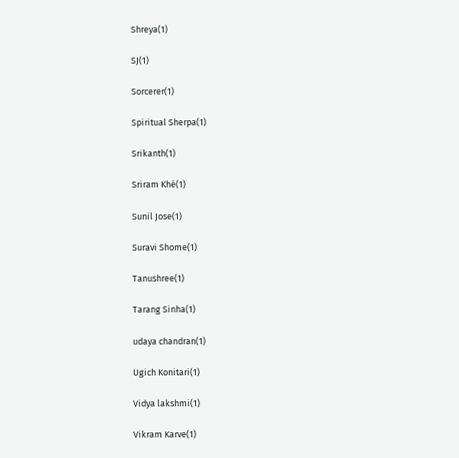Shreya(1)

SJ(1)

Sorcerer(1)

Spiritual Sherpa(1)

Srikanth(1)

Sriram Khé(1)

Sunil Jose(1)

Suravi Shome(1)

Tanushree(1)

Tarang Sinha(1)

udaya chandran(1)

Ugich Konitari(1)

Vidya lakshmi(1)

Vikram Karve(1)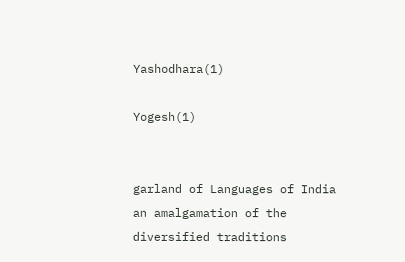Yashodhara(1)

Yogesh(1)


garland of Languages of India
an amalgamation of the diversified traditions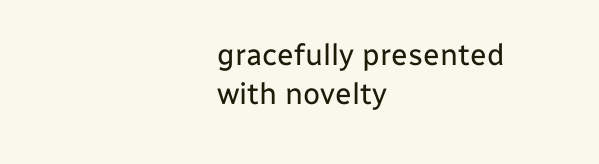gracefully presented with novelty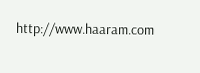http://www.haaram.com